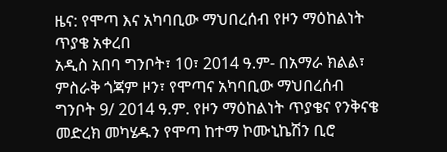ዜና: የሞጣ እና አካባቢው ማህበረሰብ የዞን ማዕከልነት ጥያቄ አቀረበ
አዲስ አበባ ግንቦት፣ 10፣ 2014 ዓ.ም- በአማራ ክልል፣ ምስራቅ ጎጃም ዞን፣ የሞጣና አካባቢው ማህበረሰብ ግንቦት 9/ 2014 ዓ.ም. የዞን ማዕከልነት ጥያቄና የንቅናቄ መድረክ መካሄዱን የሞጣ ከተማ ኮሙኒኬሽን ቢሮ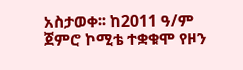አስታወቀ፡፡ ከ2011 ዓ/ም ጀምሮ ኮሚቴ ተቋቁሞ የዞን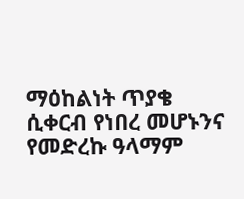ማዕከልነት ጥያቄ ሲቀርብ የነበረ መሆኑንና የመድረኩ ዓላማም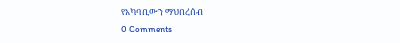የአካባቢውን ማህበረሰብ
0 Comments